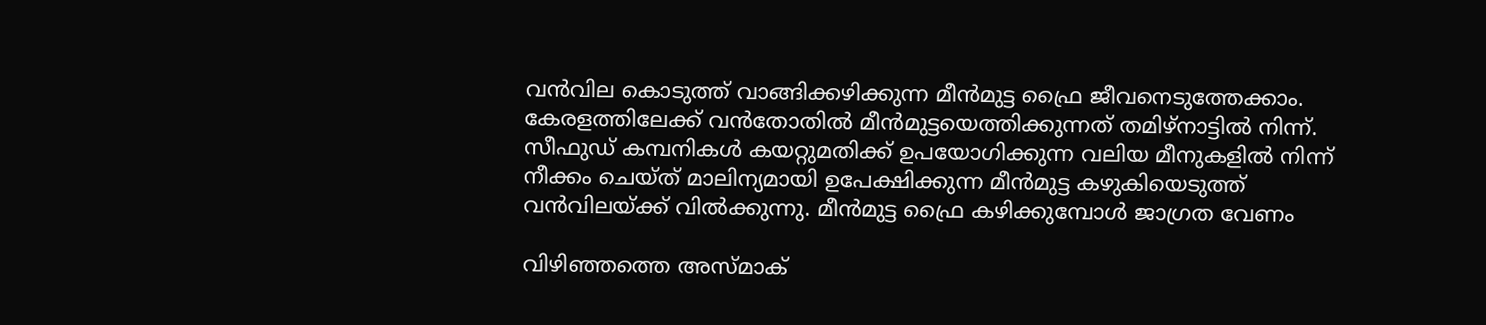വന്‍വില കൊടുത്ത് വാങ്ങിക്കഴിക്കുന്ന മീന്‍മുട്ട ഫ്രൈ ജീവനെടുത്തേക്കാം. കേരളത്തിലേക്ക് വന്‍തോതില്‍ മീന്‍മുട്ടയെത്തിക്കുന്നത് തമിഴ്‌നാട്ടില്‍ നിന്ന്. സീഫുഡ് കമ്പനികള്‍ കയറ്റുമതിക്ക് ഉപയോഗിക്കുന്ന വലിയ മീനുകളില്‍ നിന്ന് നീക്കം ചെയ്ത് മാലിന്യമായി ഉപേക്ഷിക്കുന്ന മീന്‍മുട്ട കഴുകിയെടുത്ത് വന്‍വിലയ്ക്ക് വില്‍ക്കുന്നു. മീന്‍മുട്ട ഫ്രൈ കഴിക്കുമ്പോള്‍ ജാഗ്രത വേണം

വിഴിഞ്ഞത്തെ അസ്മാക്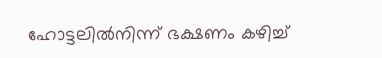ഹോട്ടലില്‍നിന്ന് ഭക്ഷണം കഴിച്ച്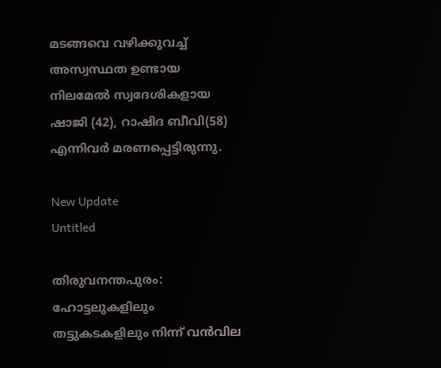മടങ്ങവെ വഴിക്കുവച്ച് അസ്വസ്ഥത ഉണ്ടായ നിലമേല്‍ സ്വദേശികളായ ഷാജി (42), റാഷിദ ബീവി(58) എന്നിവര്‍ മരണപ്പെട്ടിരുന്നു.

New Update
Untitled

തിരുവനന്തപുരം: ഹോട്ടലുകളിലും തട്ടുകടകളിലും നിന്ന് വന്‍വില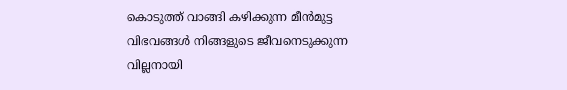കൊടുത്ത് വാങ്ങി കഴിക്കുന്ന മീന്‍മുട്ട വിഭവങ്ങള്‍ നിങ്ങളുടെ ജീവനെടുക്കുന്ന വില്ലനായി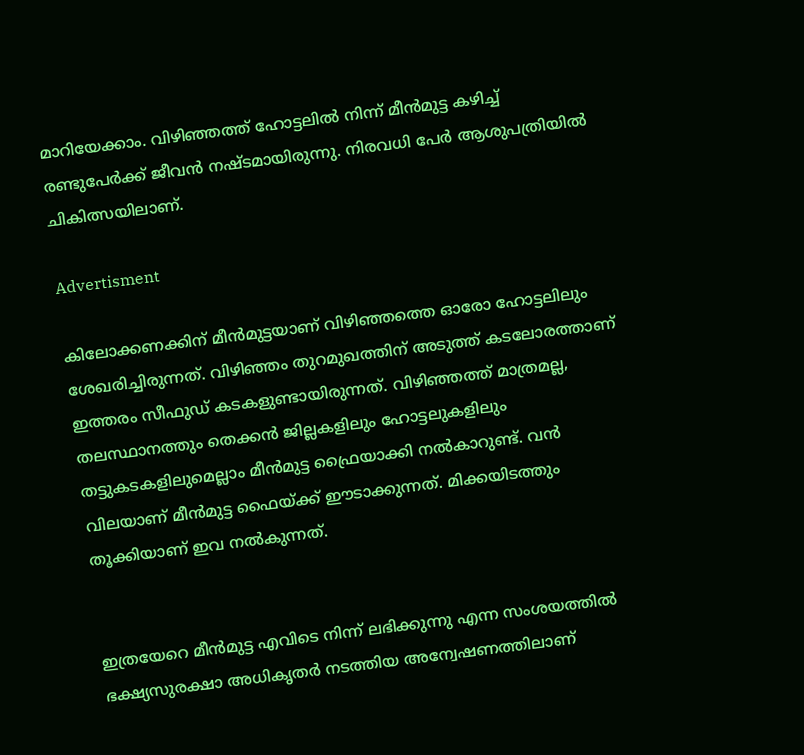മാറിയേക്കാം. വിഴിഞ്ഞത്ത് ഹോട്ടലില്‍ നിന്ന് മീന്‍മുട്ട കഴിച്ച് രണ്ടുപേര്‍ക്ക് ജീവന്‍ നഷ്ടമായിരുന്നു. നിരവധി പേര്‍ ആശുപത്രിയില്‍ ചികിത്സയിലാണ്.

Advertisment

കിലോക്കണക്കിന് മീന്‍മുട്ടയാണ് വിഴിഞ്ഞത്തെ ഓരോ ഹോട്ടലിലും ശേഖരിച്ചിരുന്നത്. വിഴിഞ്ഞം തുറമുഖത്തിന് അടുത്ത് കടലോരത്താണ് ഇത്തരം സീഫുഡ് കടകളുണ്ടായിരുന്നത്. വിഴിഞ്ഞത്ത് മാത്രമല്ല, തലസ്ഥാനത്തും തെക്കന്‍ ജില്ലകളിലും ഹോട്ടലുകളിലും തട്ടുകടകളിലുമെല്ലാം മീന്‍മുട്ട ഫ്രൈയാക്കി നല്‍കാറുണ്ട്. വന്‍ വിലയാണ് മീന്‍മുട്ട ഫൈയ്ക്ക് ഈടാക്കുന്നത്. മിക്കയിടത്തും തൂക്കിയാണ് ഇവ നല്‍കുന്നത്.


ഇത്രയേറെ മീന്‍മുട്ട എവിടെ നിന്ന് ലഭിക്കുന്നു എന്ന സംശയത്തില്‍ ഭക്ഷ്യസുരക്ഷാ അധികൃതര്‍ നടത്തിയ അന്വേഷണത്തിലാണ്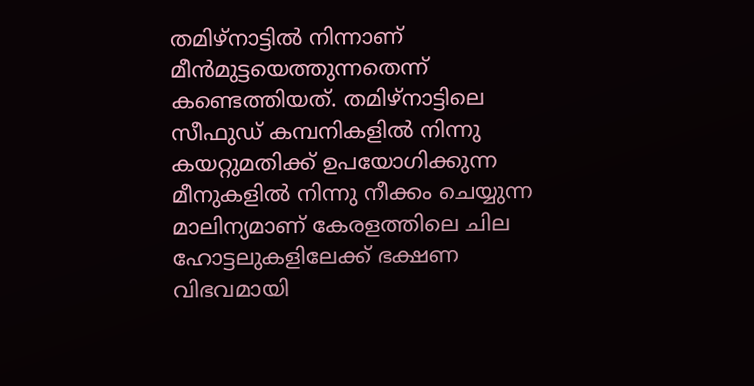തമിഴ്‌നാട്ടില്‍ നിന്നാണ് മീന്‍മുട്ടയെത്തുന്നതെന്ന് കണ്ടെത്തിയത്. തമിഴ്‌നാട്ടിലെ സീഫുഡ് കമ്പനികളില്‍ നിന്നു കയറ്റുമതിക്ക് ഉപയോഗിക്കുന്ന മീനുകളില്‍ നിന്നു നീക്കം ചെയ്യുന്ന മാലിന്യമാണ് കേരളത്തിലെ ചില ഹോട്ടലുകളിലേക്ക് ഭക്ഷണ വിഭവമായി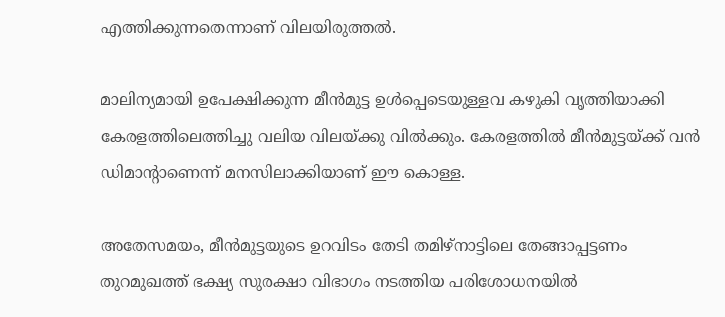എത്തിക്കുന്നതെന്നാണ് വിലയിരുത്തല്‍.

മാലിന്യമായി ഉപേക്ഷിക്കുന്ന മീന്‍മുട്ട ഉള്‍പ്പെടെയുള്ളവ കഴുകി വൃത്തിയാക്കി കേരളത്തിലെത്തിച്ചു വലിയ വിലയ്ക്കു വില്‍ക്കും. കേരളത്തില്‍ മീന്‍മുട്ടയ്ക്ക് വന്‍ ഡിമാന്റാണെന്ന് മനസിലാക്കിയാണ് ഈ കൊള്ള.

അതേസമയം, മീന്‍മുട്ടയുടെ ഉറവിടം തേടി തമിഴ്‌നാട്ടിലെ തേങ്ങാപ്പട്ടണം തുറമുഖത്ത് ഭക്ഷ്യ സുരക്ഷാ വിഭാഗം നടത്തിയ പരിശോധനയില്‍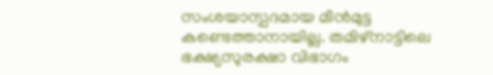സംശയാസ്പദമായ മീന്‍മുട്ട കണ്ടെത്താനായില്ല. തമിഴ്‌നാട്ടിലെ ഭക്ഷ്യസുരക്ഷാ വിഭാഗം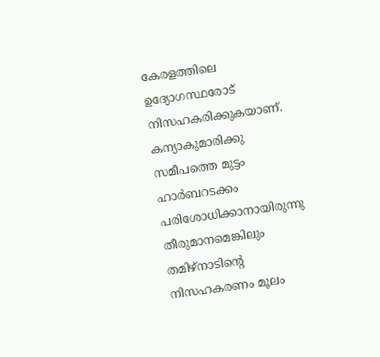കേരളത്തിലെ ഉദ്യോഗസ്ഥരോട് നിസഹകരിക്കുകയാണ്. കന്യാകുമാരിക്കു സമീപത്തെ മുട്ടം ഹാര്‍ബറടക്കം പരിശോധിക്കാനായിരുന്നു തീരുമാനമെങ്കിലും തമിഴ്‌നാടിന്റെ നിസഹകരണം മൂലം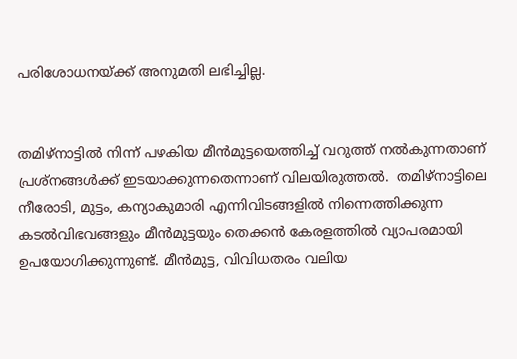പരിശോധനയ്ക്ക് അനുമതി ലഭിച്ചില്ല.


തമിഴ്‌നാട്ടില്‍ നിന്ന് പഴകിയ മീന്‍മുട്ടയെത്തിച്ച് വറുത്ത് നല്‍കുന്നതാണ് പ്രശ്‌നങ്ങള്‍ക്ക് ഇടയാക്കുന്നതെന്നാണ് വിലയിരുത്തല്‍.  തമിഴ്നാട്ടിലെ നീരോടി, മുട്ടം, കന്യാകുമാരി എന്നിവിടങ്ങളില്‍ നിന്നെത്തിക്കുന്ന കടല്‍വിഭവങ്ങളും മീന്‍മുട്ടയും തെക്കന്‍ കേരളത്തില്‍ വ്യാപരമായി ഉപയോഗിക്കുന്നുണ്ട്. മീന്‍മുട്ട, വിവിധതരം വലിയ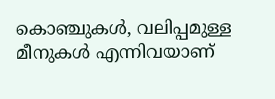കൊഞ്ചുകള്‍, വലിപ്പമുള്ള മീനുകള്‍ എന്നിവയാണ്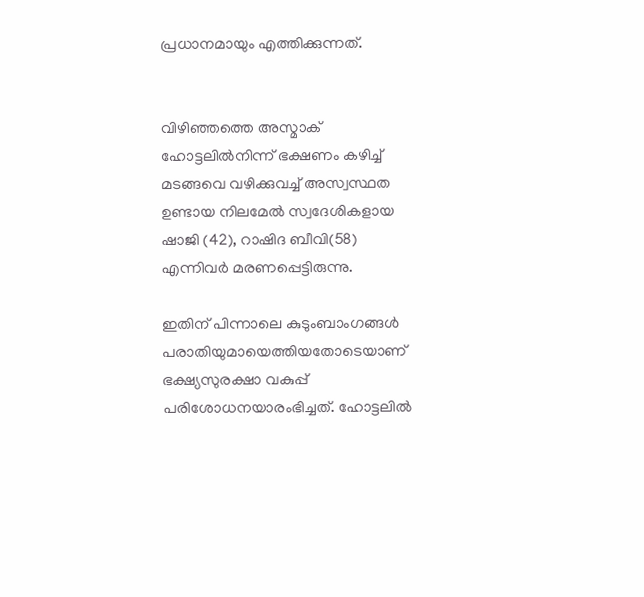പ്രധാനമായും എത്തിക്കുന്നത്.


വിഴിഞ്ഞത്തെ അസ്മാക് ഹോട്ടലില്‍നിന്ന് ഭക്ഷണം കഴിച്ച് മടങ്ങവെ വഴിക്കുവച്ച് അസ്വസ്ഥത ഉണ്ടായ നിലമേല്‍ സ്വദേശികളായ ഷാജി (42), റാഷിദ ബീവി(58) എന്നിവര്‍ മരണപ്പെട്ടിരുന്നു.

ഇതിന് പിന്നാലെ കുടുംബാംഗങ്ങള്‍ പരാതിയുമായെത്തിയതോടെയാണ് ഭക്ഷ്യസുരക്ഷാ വകുപ്പ് പരിശോധനയാരംഭിച്ചത്. ഹോട്ടലില്‍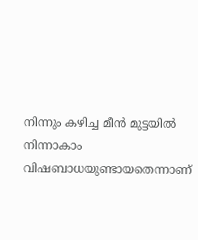നിന്നും കഴിച്ച മീന്‍ മുട്ടയില്‍ നിന്നാകാം വിഷബാധയുണ്ടായതെന്നാണ്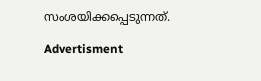സംശയിക്കപ്പെടുന്നത്.

Advertisment